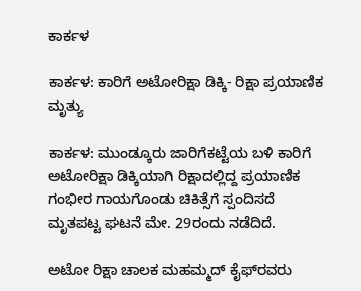ಕಾರ್ಕಳ

ಕಾರ್ಕಳ: ಕಾರಿಗೆ ಅಟೋರಿಕ್ಷಾ ಡಿಕ್ಕಿ- ರಿಕ್ಷಾ ಪ್ರಯಾಣಿಕ ಮೃತ್ಯು

ಕಾರ್ಕಳ: ಮುಂಡ್ಕೂರು ಜಾರಿಗೆಕಟ್ಟೆಯ ಬಳಿ ಕಾರಿಗೆ ಅಟೋರಿಕ್ಷಾ ಡಿಕ್ಕಿಯಾಗಿ ರಿಕ್ಷಾದಲ್ಲಿದ್ದ ಪ್ರಯಾಣಿಕ ಗಂಭೀರ ಗಾಯಗೊಂಡು ಚಿಕಿತ್ಸೆಗೆ ಸ್ಪಂದಿಸದೆ ಮೃತಪಟ್ಟ ಘಟನೆ ಮೇ. 29ರಂದು ನಡೆದಿದೆ.

ಅಟೋ ರಿಕ್ಷಾ ಚಾಲಕ ಮಹಮ್ಮದ್ ಕೈಫ್‌ರವರು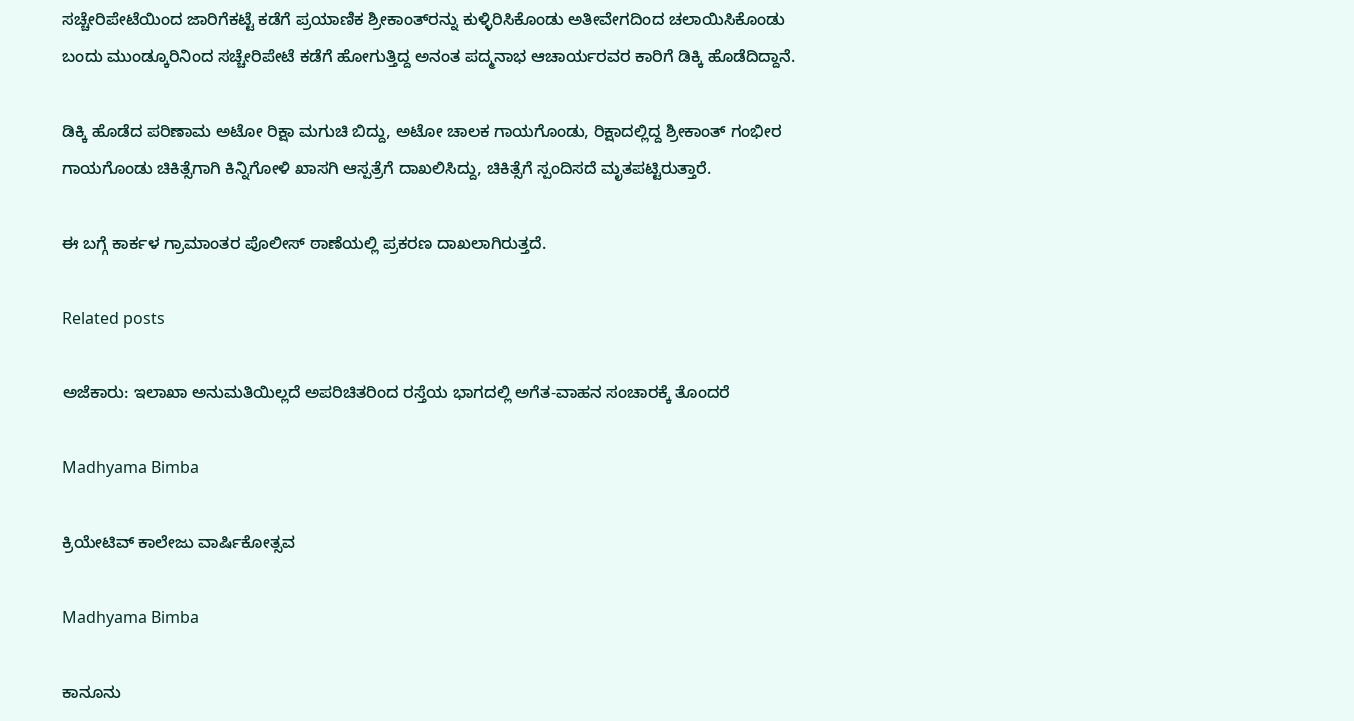ಸಚ್ಚೇರಿಪೇಟೆಯಿಂದ ಜಾರಿಗೆಕಟ್ಟೆ ಕಡೆಗೆ ಪ್ರಯಾಣಿಕ ಶ್ರೀಕಾಂತ್‌ರನ್ನು ಕುಳ್ಳಿರಿಸಿಕೊಂಡು ಅತೀವೇಗದಿಂದ ಚಲಾಯಿಸಿಕೊಂಡು ಬಂದು ಮುಂಡ್ಕೂರಿನಿಂದ ಸಚ್ಚೇರಿಪೇಟೆ ಕಡೆಗೆ ಹೋಗುತ್ತಿದ್ದ ಅನಂತ ಪದ್ಮನಾಭ ಆಚಾರ್ಯರವರ ಕಾರಿಗೆ ಡಿಕ್ಕಿ ಹೊಡೆದಿದ್ದಾನೆ.

ಡಿಕ್ಕಿ ಹೊಡೆದ ಪರಿಣಾಮ ಅಟೋ ರಿಕ್ಷಾ ಮಗುಚಿ ಬಿದ್ದು, ಅಟೋ ಚಾಲಕ ಗಾಯಗೊಂಡು, ರಿಕ್ಷಾದಲ್ಲಿದ್ದ ಶ್ರೀಕಾಂತ್ ಗಂಭೀರ ಗಾಯಗೊಂಡು ಚಿಕಿತ್ಸೆಗಾಗಿ ಕಿನ್ನಿಗೋಳಿ ಖಾಸಗಿ ಆಸ್ಪತ್ರೆಗೆ ದಾಖಲಿಸಿದ್ದು, ಚಿಕಿತ್ಸೆಗೆ ಸ್ಪಂದಿಸದೆ ಮೃತಪಟ್ಟಿರುತ್ತಾರೆ.

ಈ ಬಗ್ಗೆ ಕಾರ್ಕಳ ಗ್ರಾಮಾಂತರ ಪೊಲೀಸ್ ಠಾಣೆಯಲ್ಲಿ ಪ್ರಕರಣ ದಾಖಲಾಗಿರುತ್ತದೆ.

Related posts

ಅಜೆಕಾರು: ಇಲಾಖಾ ಅನುಮತಿಯಿಲ್ಲದೆ ಅಪರಿಚಿತರಿಂದ ರಸ್ತೆಯ ಭಾಗದಲ್ಲಿ ಅಗೆತ-ವಾಹನ ಸಂಚಾರಕ್ಕೆ ತೊಂದರೆ

Madhyama Bimba

ಕ್ರಿಯೇಟಿವ್ ಕಾಲೇಜು ವಾರ್ಷಿಕೋತ್ಸವ

Madhyama Bimba

ಕಾನೂನು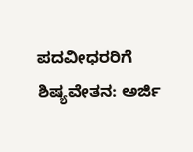ಪದವೀಧರರಿಗೆ ಶಿಷ್ಯವೇತನ: ಅರ್ಜಿ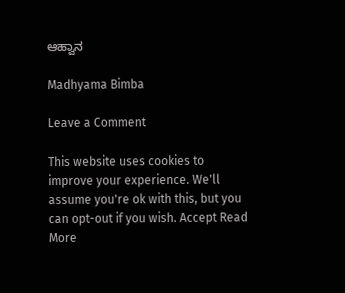ಆಹ್ವಾನ

Madhyama Bimba

Leave a Comment

This website uses cookies to improve your experience. We'll assume you're ok with this, but you can opt-out if you wish. Accept Read More